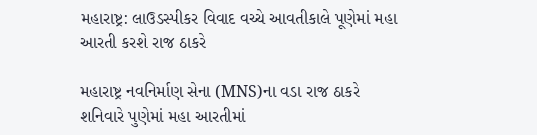મહારાષ્ટ્ર: લાઉડસ્પીકર વિવાદ વચ્ચે આવતીકાલે પૂણેમાં મહા આરતી કરશે રાજ ઠાકરે

મહારાષ્ટ્ર નવનિર્માણ સેના (MNS)ના વડા રાજ ઠાકરે શનિવારે પુણેમાં મહા આરતીમાં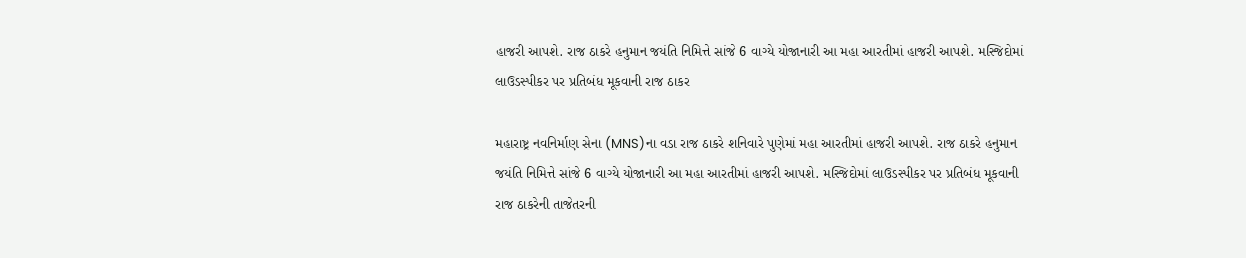હાજરી આપશે. રાજ ઠાકરે હનુમાન જયંતિ નિમિત્તે સાંજે 6 વાગ્યે યોજાનારી આ મહા આરતીમાં હાજરી આપશે. મસ્જિદોમાં લાઉડસ્પીકર પર પ્રતિબંધ મૂકવાની રાજ ઠાકર

મહારાષ્ટ્ર નવનિર્માણ સેના (MNS)ના વડા રાજ ઠાકરે શનિવારે પુણેમાં મહા આરતીમાં હાજરી આપશે. રાજ ઠાકરે હનુમાન જયંતિ નિમિત્તે સાંજે 6 વાગ્યે યોજાનારી આ મહા આરતીમાં હાજરી આપશે. મસ્જિદોમાં લાઉડસ્પીકર પર પ્રતિબંધ મૂકવાની રાજ ઠાકરેની તાજેતરની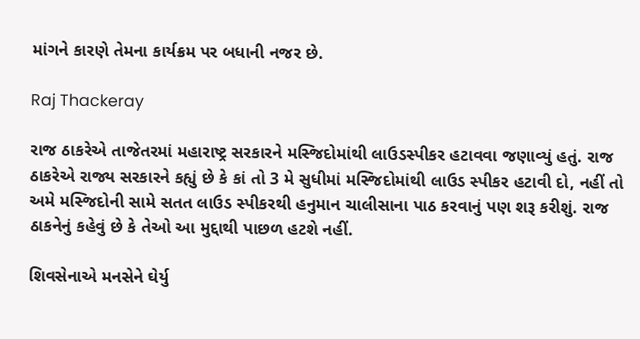માંગને કારણે તેમના કાર્યક્રમ પર બધાની નજર છે.

Raj Thackeray

રાજ ઠાકરેએ તાજેતરમાં મહારાષ્ટ્ર સરકારને મસ્જિદોમાંથી લાઉડસ્પીકર હટાવવા જણાવ્યું હતું. રાજ ઠાકરેએ રાજ્ય સરકારને કહ્યું છે કે કાં તો 3 મે સુધીમાં મસ્જિદોમાંથી લાઉડ સ્પીકર હટાવી દો, નહીં તો અમે મસ્જિદોની સામે સતત લાઉડ સ્પીકરથી હનુમાન ચાલીસાના પાઠ કરવાનું પણ શરૂ કરીશું. રાજ ઠાકનેનું કહેવું છે કે તેઓ આ મુદ્દાથી પાછળ હટશે નહીં.

શિવસેનાએ મનસેને ઘેર્યુ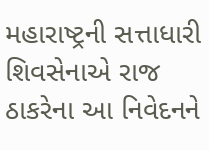મહારાષ્ટ્રની સત્તાધારી શિવસેનાએ રાજ ઠાકરેના આ નિવેદનને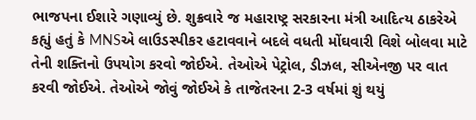ભાજપના ઈશારે ગણાવ્યું છે. શુક્રવારે જ મહારાષ્ટ્ર સરકારના મંત્રી આદિત્ય ઠાકરેએ કહ્યું હતું કે MNSએ લાઉડસ્પીકર હટાવવાને બદલે વધતી મોંઘવારી વિશે બોલવા માટે તેની શક્તિનો ઉપયોગ કરવો જોઈએ. તેઓએ પેટ્રોલ, ડીઝલ, સીએનજી પર વાત કરવી જોઈએ. તેઓએ જોવું જોઈએ કે તાજેતરના 2-3 વર્ષમાં શું થયું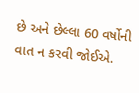છે અને છેલ્લા 60 વર્ષોની વાત ન કરવી જોઈએ.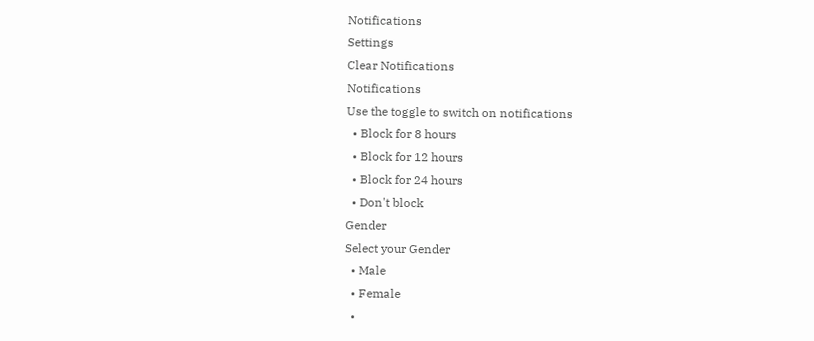Notifications
Settings
Clear Notifications
Notifications
Use the toggle to switch on notifications
  • Block for 8 hours
  • Block for 12 hours
  • Block for 24 hours
  • Don't block
Gender
Select your Gender
  • Male
  • Female
  •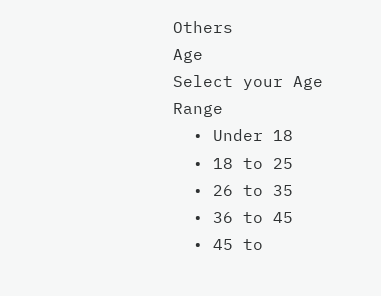Others
Age
Select your Age Range
  • Under 18
  • 18 to 25
  • 26 to 35
  • 36 to 45
  • 45 to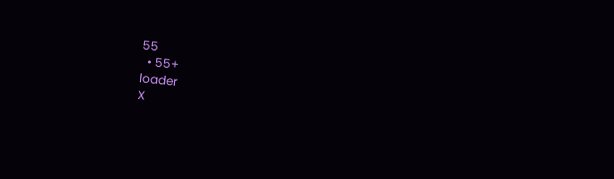55
  • 55+
loader
X